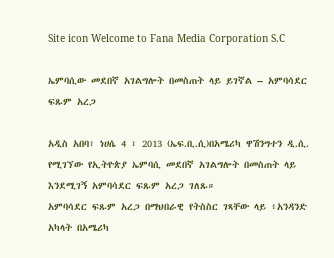Site icon Welcome to Fana Media Corporation S.C

ኤምባሲው መደበኛ አገልግሎት በመስጠት ላይ ይገኛል – አምባሳደር ፍጹም አረጋ

አዲስ አበባ፣ ነሀሴ 4 ፣ 2013 (ኤፍ.ቢ.ሲ)በአሜሪካ ዋሽንግተን ዲ.ሲ. የሚገኘው የኢትዮጵያ ኤምባሲ መደበኛ አገልግሎት በመስጠት ላይ እንደሚገኝ አምባሳደር ፍጹም አረጋ ገለጹ።
አምባሳደር ፍጹም አረጋ በማህበራዊ የትስስር ገጻቸው ላይ ፥አንዳንድ አካላት በአሜሪካ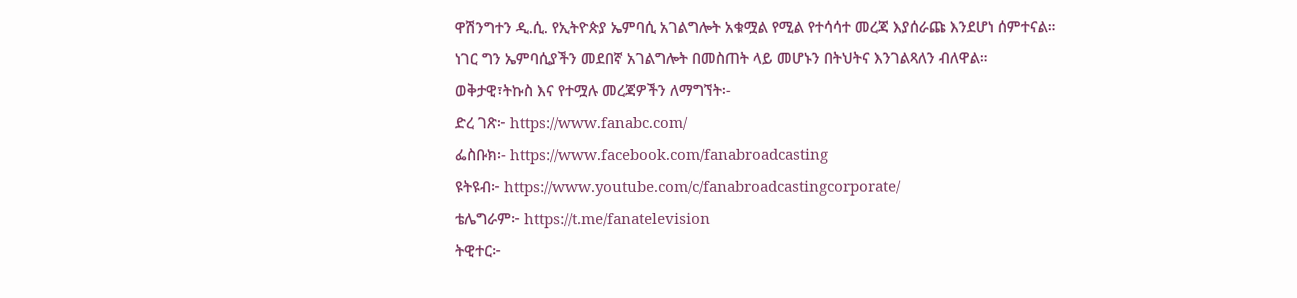ዋሽንግተን ዲ.ሲ. የኢትዮጵያ ኤምባሲ አገልግሎት አቁሟል የሚል የተሳሳተ መረጃ እያሰራጩ እንደሆነ ሰምተናል።
ነገር ግን ኤምባሲያችን መደበኛ አገልግሎት በመስጠት ላይ መሆኑን በትህትና እንገልጻለን ብለዋል።
ወቅታዊ፣ትኩስ እና የተሟሉ መረጃዎችን ለማግኘት፡-
ድረ ገጽ፦ https://www.fanabc.com/
ፌስቡክ፡- https://www.facebook.com/fanabroadcasting
ዩትዩብ፦ https://www.youtube.com/c/fanabroadcastingcorporate/
ቴሌግራም፦ https://t.me/fanatelevision
ትዊተር፦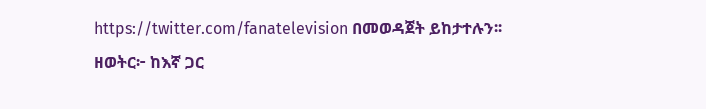https://twitter.com/fanatelevision በመወዳጀት ይከታተሉን፡፡
ዘወትር፦ ከእኛ ጋር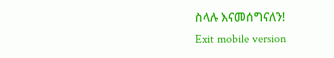ስላሉ እናመሰግናለን!
Exit mobile version